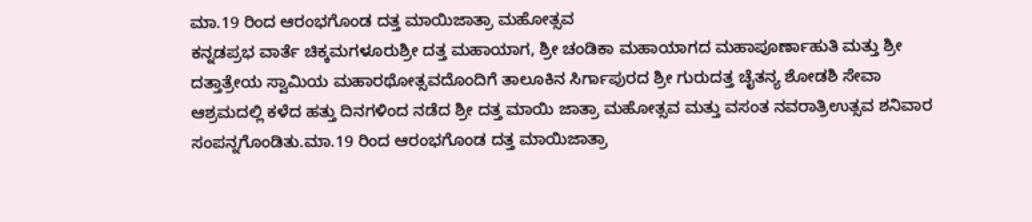ಮಾ.19 ರಿಂದ ಆರಂಭಗೊಂಡ ದತ್ತ ಮಾಯಿಜಾತ್ರಾ ಮಹೋತ್ಸವ
ಕನ್ನಡಪ್ರಭ ವಾರ್ತೆ ಚಿಕ್ಕಮಗಳೂರುಶ್ರೀ ದತ್ತ ಮಹಾಯಾಗ, ಶ್ರೀ ಚಂಡಿಕಾ ಮಹಾಯಾಗದ ಮಹಾಪೂರ್ಣಾಹುತಿ ಮತ್ತು ಶ್ರೀ ದತ್ತಾತ್ರೇಯ ಸ್ವಾಮಿಯ ಮಹಾರಥೋತ್ಸವದೊಂದಿಗೆ ತಾಲೂಕಿನ ಸಿರ್ಗಾಪುರದ ಶ್ರೀ ಗುರುದತ್ತ ಚೈತನ್ಯ ಶೋಡಶಿ ಸೇವಾ ಆಶ್ರಮದಲ್ಲಿ ಕಳೆದ ಹತ್ತು ದಿನಗಳಿಂದ ನಡೆದ ಶ್ರೀ ದತ್ತ ಮಾಯಿ ಜಾತ್ರಾ ಮಹೋತ್ಸವ ಮತ್ತು ವಸಂತ ನವರಾತ್ರಿಉತ್ಸವ ಶನಿವಾರ ಸಂಪನ್ನಗೊಂಡಿತು.ಮಾ.19 ರಿಂದ ಆರಂಭಗೊಂಡ ದತ್ತ ಮಾಯಿಜಾತ್ರಾ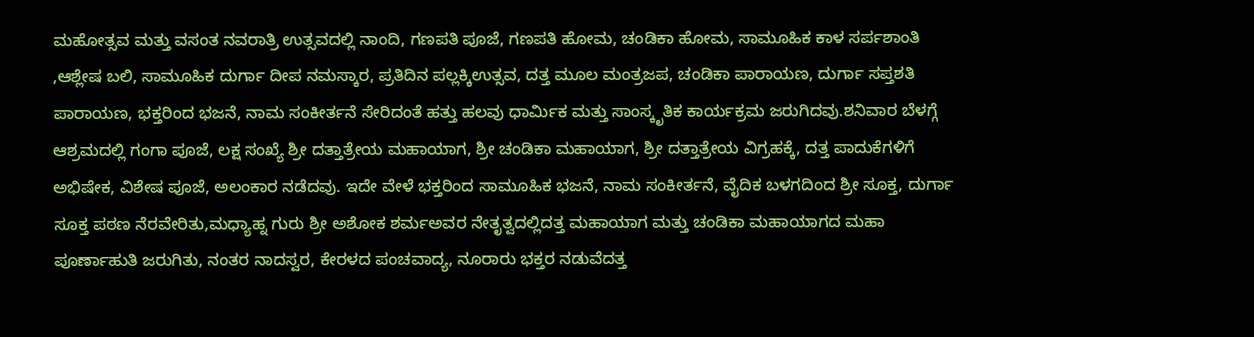ಮಹೋತ್ಸವ ಮತ್ತು ವಸಂತ ನವರಾತ್ರಿ ಉತ್ಸವದಲ್ಲಿ ನಾಂದಿ, ಗಣಪತಿ ಪೂಜೆ, ಗಣಪತಿ ಹೋಮ, ಚಂಡಿಕಾ ಹೋಮ, ಸಾಮೂಹಿಕ ಕಾಳ ಸರ್ಪಶಾಂತಿ ,ಆಶ್ಲೇಷ ಬಲಿ, ಸಾಮೂಹಿಕ ದುರ್ಗಾ ದೀಪ ನಮಸ್ಕಾರ, ಪ್ರತಿದಿನ ಪಲ್ಲಕ್ಕಿಉತ್ಸವ, ದತ್ತ ಮೂಲ ಮಂತ್ರಜಪ, ಚಂಡಿಕಾ ಪಾರಾಯಣ, ದುರ್ಗಾ ಸಪ್ತಶತಿ ಪಾರಾಯಣ, ಭಕ್ತರಿಂದ ಭಜನೆ, ನಾಮ ಸಂಕೀರ್ತನೆ ಸೇರಿದಂತೆ ಹತ್ತು ಹಲವು ಧಾರ್ಮಿಕ ಮತ್ತು ಸಾಂಸ್ಕೃತಿಕ ಕಾರ್ಯಕ್ರಮ ಜರುಗಿದವು.ಶನಿವಾರ ಬೆಳಗ್ಗೆ ಆಶ್ರಮದಲ್ಲಿ ಗಂಗಾ ಪೂಜೆ, ಲಕ್ಷ ಸಂಖ್ಯೆ ಶ್ರೀ ದತ್ತಾತ್ರೇಯ ಮಹಾಯಾಗ, ಶ್ರೀ ಚಂಡಿಕಾ ಮಹಾಯಾಗ, ಶ್ರೀ ದತ್ತಾತ್ರೇಯ ವಿಗ್ರಹಕ್ಕೆ, ದತ್ತ ಪಾದುಕೆಗಳಿಗೆ ಅಭಿಷೇಕ, ವಿಶೇಷ ಪೂಜೆ, ಅಲಂಕಾರ ನಡೆದವು. ಇದೇ ವೇಳೆ ಭಕ್ತರಿಂದ ಸಾಮೂಹಿಕ ಭಜನೆ, ನಾಮ ಸಂಕೀರ್ತನೆ, ವೈದಿಕ ಬಳಗದಿಂದ ಶ್ರೀ ಸೂಕ್ತ, ದುರ್ಗಾ ಸೂಕ್ತ ಪಠಣ ನೆರವೇರಿತು,ಮಧ್ಯಾಹ್ನ ಗುರು ಶ್ರೀ ಅಶೋಕ ಶರ್ಮಅವರ ನೇತೃತ್ವದಲ್ಲಿದತ್ತ ಮಹಾಯಾಗ ಮತ್ತು ಚಂಡಿಕಾ ಮಹಾಯಾಗದ ಮಹಾ ಪೂರ್ಣಾಹುತಿ ಜರುಗಿತು, ನಂತರ ನಾದಸ್ವರ, ಕೇರಳದ ಪಂಚವಾದ್ಯ, ನೂರಾರು ಭಕ್ತರ ನಡುವೆದತ್ತ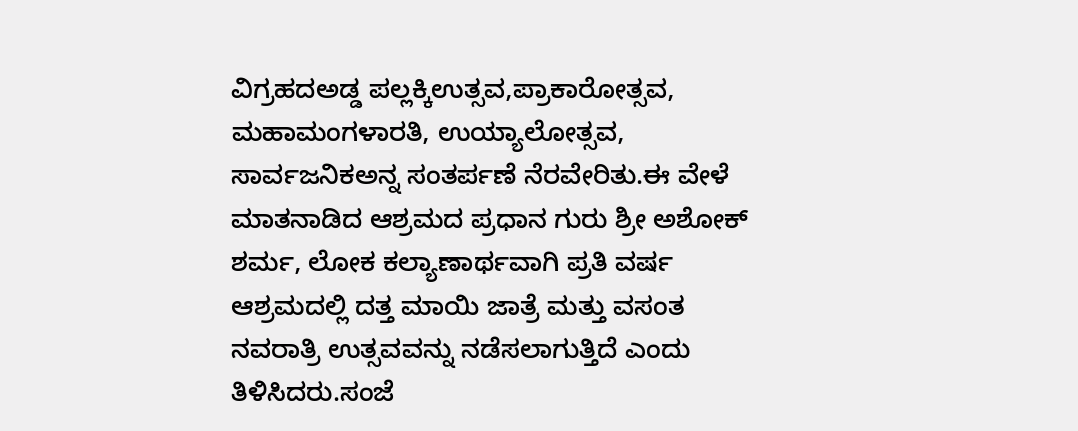ವಿಗ್ರಹದಅಡ್ಡ ಪಲ್ಲಕ್ಕಿಉತ್ಸವ,ಪ್ರಾಕಾರೋತ್ಸವ, ಮಹಾಮಂಗಳಾರತಿ, ಉಯ್ಯಾಲೋತ್ಸವ, ಸಾರ್ವಜನಿಕಅನ್ನ ಸಂತರ್ಪಣೆ ನೆರವೇರಿತು.ಈ ವೇಳೆ ಮಾತನಾಡಿದ ಆಶ್ರಮದ ಪ್ರಧಾನ ಗುರು ಶ್ರೀ ಅಶೋಕ್ ಶರ್ಮ, ಲೋಕ ಕಲ್ಯಾಣಾರ್ಥವಾಗಿ ಪ್ರತಿ ವರ್ಷ ಆಶ್ರಮದಲ್ಲಿ ದತ್ತ ಮಾಯಿ ಜಾತ್ರೆ ಮತ್ತು ವಸಂತ ನವರಾತ್ರಿ ಉತ್ಸವವನ್ನು ನಡೆಸಲಾಗುತ್ತಿದೆ ಎಂದು ತಿಳಿಸಿದರು.ಸಂಜೆ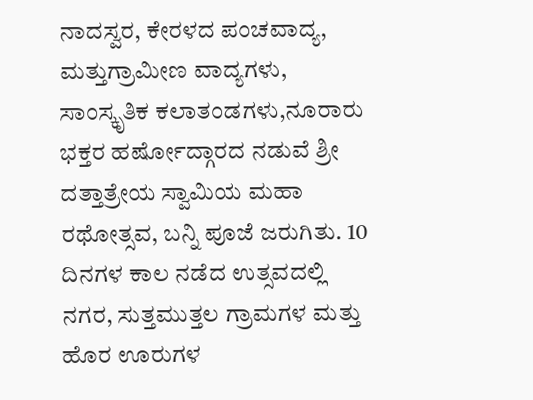ನಾದಸ್ವರ, ಕೇರಳದ ಪಂಚವಾದ್ಯ, ಮತ್ತುಗ್ರಾಮೀಣ ವಾದ್ಯಗಳು, ಸಾಂಸ್ಕೃತಿಕ ಕಲಾತಂಡಗಳು,ನೂರಾರು ಭಕ್ತರ ಹರ್ಷೋದ್ಗಾರದ ನಡುವೆ ಶ್ರೀ ದತ್ತಾತ್ರೇಯ ಸ್ವಾಮಿಯ ಮಹಾ ರಥೋತ್ಸವ, ಬನ್ನಿ ಪೂಜೆ ಜರುಗಿತು. 10 ದಿನಗಳ ಕಾಲ ನಡೆದ ಉತ್ಸವದಲ್ಲಿ ನಗರ, ಸುತ್ತಮುತ್ತಲ ಗ್ರಾಮಗಳ ಮತ್ತು ಹೊರ ಊರುಗಳ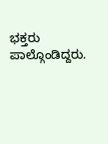ಭಕ್ತರು ಪಾಲ್ಗೊಂಡಿದ್ದರು.